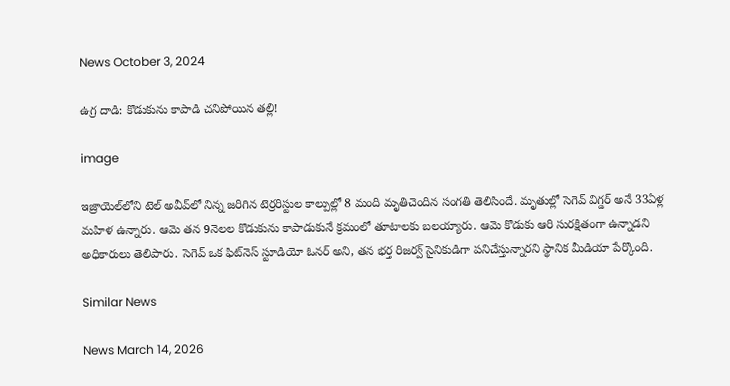News October 3, 2024

ఉగ్ర దాడి: కొడుకును కాపాడి చనిపోయిన తల్లి!

image

ఇజ్రాయెల్‌లోని టెల్ అవీవ్‌లో నిన్న జరిగిన టెర్రరిస్టుల కాల్పుల్లో 8 మంది మృతిచెందిన సంగతి తెలిసిందే. మృతుల్లో సెగెవ్ విగ్డర్ అనే 33ఏళ్ల మహిళ ఉన్నారు. ఆమె తన 9నెలల కొడుకును కాపాడుకునే క్రమంలో తూటాలకు బలయ్యారు. ఆమె కొడుకు ఆరి సురక్షితంగా ఉన్నాడని అధికారులు తెలిపారు. సెగెవ్ ఒక ఫిట్‌నెస్ స్టూడియో ఓనర్ అని, తన భర్త రిజర్వ్ సైనికుడిగా పనిచేస్తున్నారని స్థానిక మీడియా పేర్కొంది.

Similar News

News March 14, 2026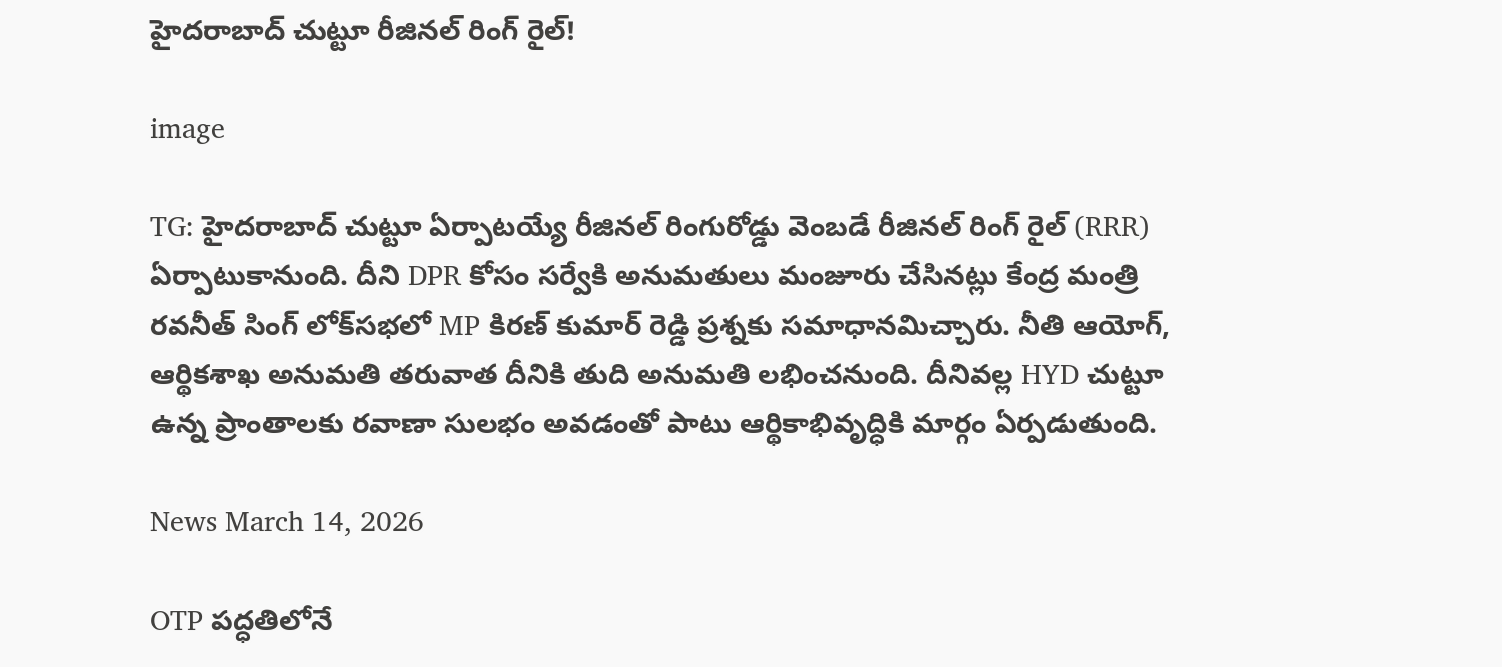హైదరాబాద్ చుట్టూ రీజినల్ రింగ్ రైల్!

image

TG: హైదరాబాద్ చుట్టూ ఏర్పాటయ్యే రీజినల్ రింగురోడ్డు వెంబడే రీజినల్ రింగ్ రైల్ (RRR) ఏర్పాటుకానుంది. దీని DPR కోసం సర్వేకి అనుమతులు మంజూరు చేసినట్లు కేంద్ర మంత్రి రవనీత్ సింగ్ లోక్‌సభలో MP కిరణ్ కుమార్ రెడ్డి ప్రశ్నకు సమాధానమిచ్చారు. నీతి ఆయోగ్, ఆర్థికశాఖ అనుమతి తరువాత దీనికి తుది అనుమతి లభించనుంది. దీనివల్ల HYD చుట్టూ ఉన్న ప్రాంతాలకు రవాణా సులభం అవడంతో పాటు ఆర్థికాభివృద్ధికి మార్గం ఏర్పడుతుంది.

News March 14, 2026

OTP పద్ధతిలోనే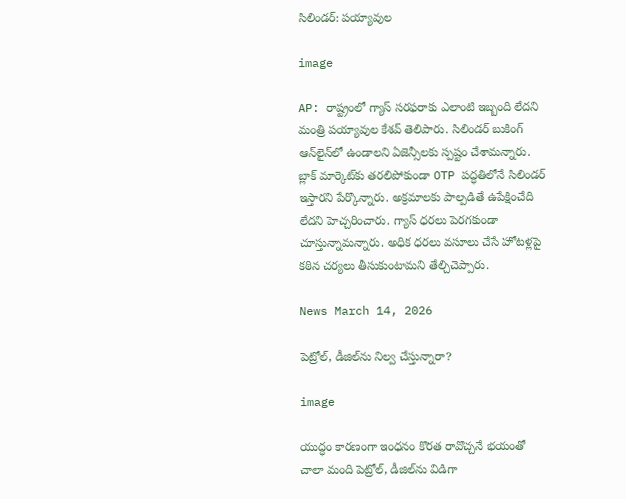సిలిండర్: పయ్యావుల

image

AP: రాష్ట్రంలో గ్యాస్ సరఫరాకు ఎలాంటి ఇబ్బంది లేదని మంత్రి పయ్యావుల కేశవ్ తెలిపారు. సిలిండర్ బుకింగ్ ఆన్‌లైన్‌లో ఉండాలని ఏజెన్సీలకు స్పష్టం చేశామన్నారు. బ్లాక్ మార్కెట్‌కు తరలిపోకుండా OTP పద్ధతిలోనే సిలిండర్ ఇస్తారని పేర్కొన్నారు. అక్రమాలకు పాల్పడితే ఉపేక్షించేది లేదని హెచ్చరించారు. గ్యాస్ ధరలు పెరగకుండా చూస్తున్నామన్నారు. అధిక ధరలు వసూలు చేసే హోటళ్లపై కఠిన చర్యలు తీసుకుంటామని తేల్చిచెప్పారు.

News March 14, 2026

పెట్రోల్, డీజిల్‌ను నిల్వ చేస్తున్నారా?

image

యుద్ధం కారణంగా ఇంధనం కొరత రావొచ్చనే భయంతో చాలా మంది పెట్రోల్, డీజిల్‌ను విడిగా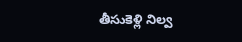తీసుకెళ్లి నిల్వ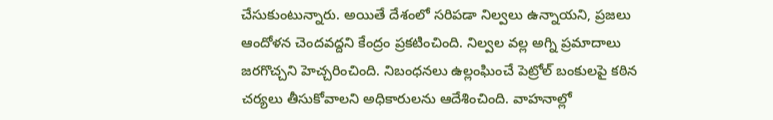చేసుకుంటున్నారు. అయితే దేశంలో సరిపడా నిల్వలు ఉన్నాయని, ప్రజలు ఆందోళన చెందవద్దని కేంద్రం ప్రకటించింది. నిల్వల వల్ల అగ్ని ప్రమాదాలు జరగొచ్చని హెచ్చరించింది. నిబంధనలు ఉల్లంఘించే పెట్రోల్ బంకులపై కఠిన చర్యలు తీసుకోవాలని అధికారులను ఆదేశించింది. వాహనాల్లో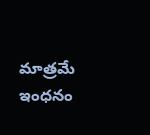మాత్రమే ఇంధనం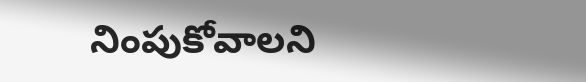నింపుకోవాలని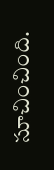సూచించింది.